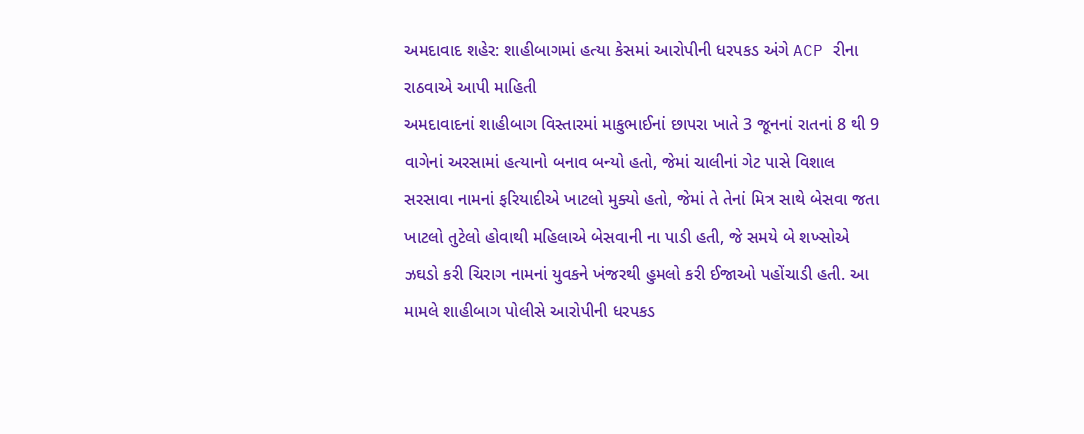અમદાવાદ શહેર: શાહીબાગમાં હત્યા કેસમાં આરોપીની ધરપકડ અંગે ACP રીના રાઠવાએ આપી માહિતી
અમદાવાદનાં શાહીબાગ વિસ્તારમાં માકુભાઈનાં છાપરા ખાતે 3 જૂનનાં રાતનાં 8 થી 9 વાગેનાં અરસામાં હત્યાનો બનાવ બન્યો હતો, જેમાં ચાલીનાં ગેટ પાસે વિશાલ સરસાવા નામનાં ફરિયાદીએ ખાટલો મુક્યો હતો, જેમાં તે તેનાં મિત્ર સાથે બેસવા જતા ખાટલો તુટેલો હોવાથી મહિલાએ બેસવાની ના પાડી હતી, જે સમયે બે શખ્સોએ ઝઘડો કરી ચિરાગ નામનાં યુવકને ખંજરથી હુમલો કરી ઈજાઓ પહોંચાડી હતી. આ મામલે શાહીબાગ પોલીસે આરોપીની ધરપકડ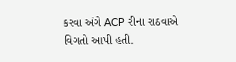કરવા અંગે ACP રીના રાઠવાએ વિગતો આપી હતી.